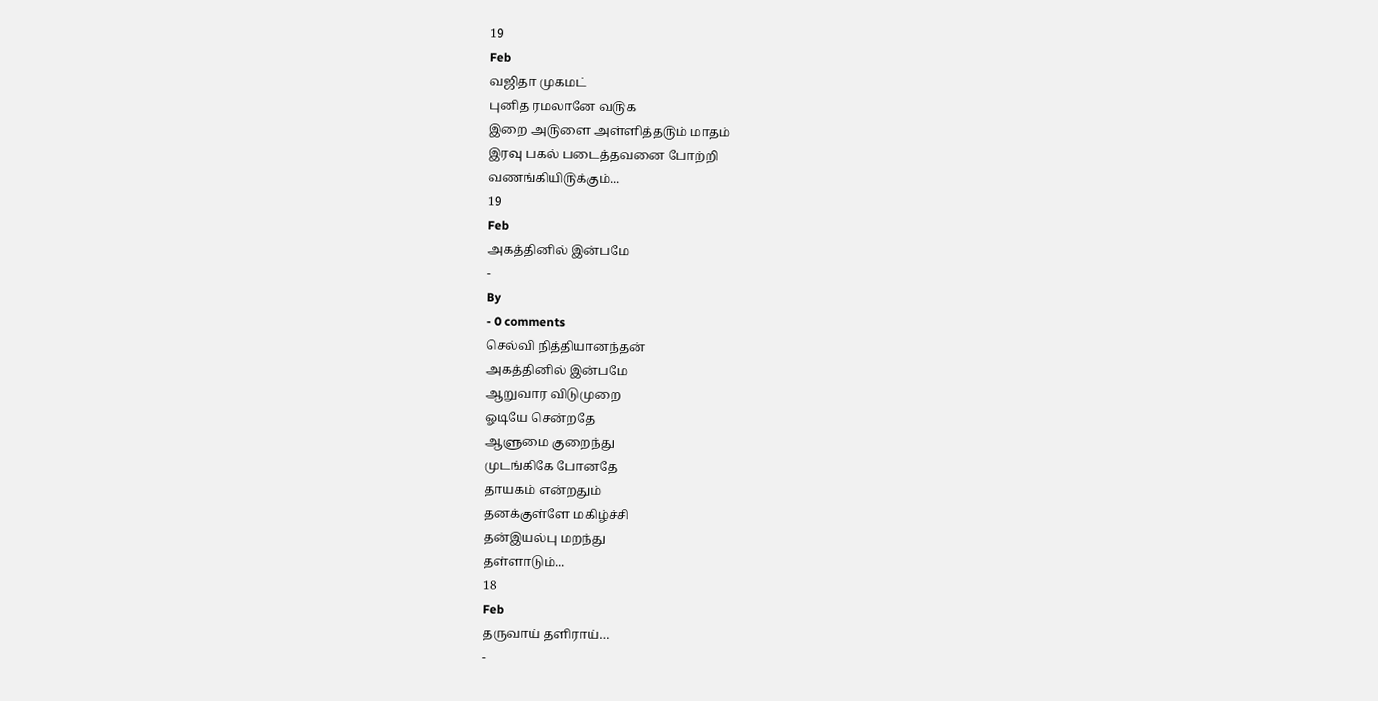19
Feb
வஜிதா முகமட்
புனித ரமலானே வ௫க
இறை அ௫ளை அள்ளித்த௫ம் மாதம்
இரவு பகல் படைத்தவனை போற்றி
வணங்கியி௫க்கும்...
19
Feb
அகத்தினில் இன்பமே
-
By
- 0 comments
செல்வி நித்தியானந்தன்
அகத்தினில் இன்பமே
ஆறுவார விடுமுறை
ஓடியே சென்றதே
ஆளுமை குறைந்து
முடங்கிகே போனதே
தாயகம் என்றதும்
தனக்குள்ளே மகிழ்ச்சி
தன்இயல்பு மறந்து
தள்ளாடும்...
18
Feb
தருவாய் தளிராய்…
-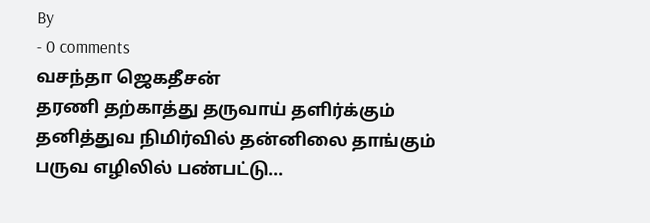By
- 0 comments
வசந்தா ஜெகதீசன்
தரணி தற்காத்து தருவாய் தளிர்க்கும்
தனித்துவ நிமிர்வில் தன்னிலை தாங்கும்
பருவ எழிலில் பண்பட்டு...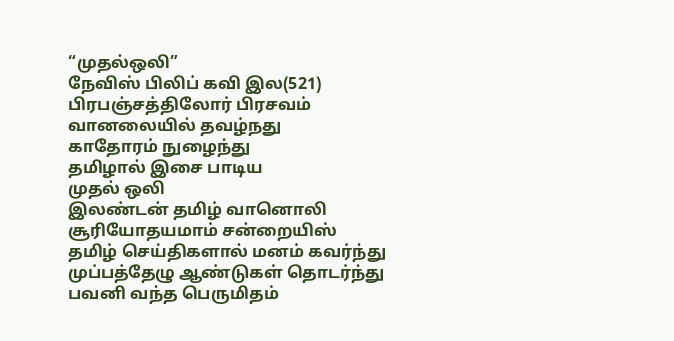“முதல்ஒலி”
நேவிஸ் பிலிப் கவி இல(521)
பிரபஞ்சத்திலோர் பிரசவம்
வானலையில் தவழ்நது
காதோரம் நுழைந்து
தமிழால் இசை பாடிய
முதல் ஒலி
இலண்டன் தமிழ் வானொலி
சூரியோதயமாம் சன்றையிஸ்
தமிழ் செய்திகளால் மனம் கவர்ந்து
முப்பத்தேழு ஆண்டுகள் தொடர்ந்து
பவனி வந்த பெருமிதம்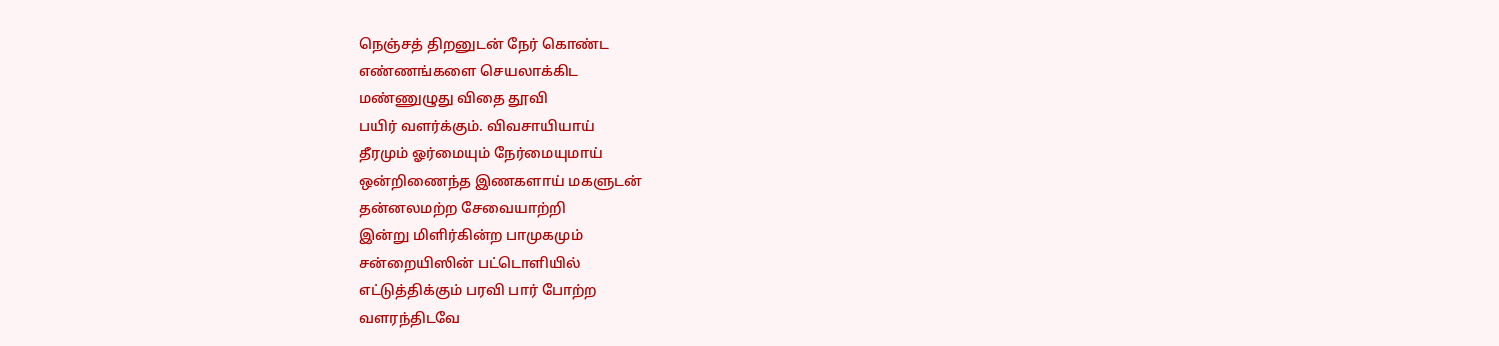நெஞ்சத் திறனுடன் நேர் கொண்ட
எண்ணங்களை செயலாக்கிட
மண்ணுழுது விதை தூவி
பயிர் வளர்க்கும். விவசாயியாய்
தீரமும் ஓர்மையும் நேர்மையுமாய்
ஒன்றிணைந்த இணகளாய் மகளுடன்
தன்னலமற்ற சேவையாற்றி
இன்று மிளிர்கின்ற பாமுகமும்
சன்றையிஸின் பட்டொளியில்
எட்டுத்திக்கும் பரவி பார் போற்ற
வளரந்திடவே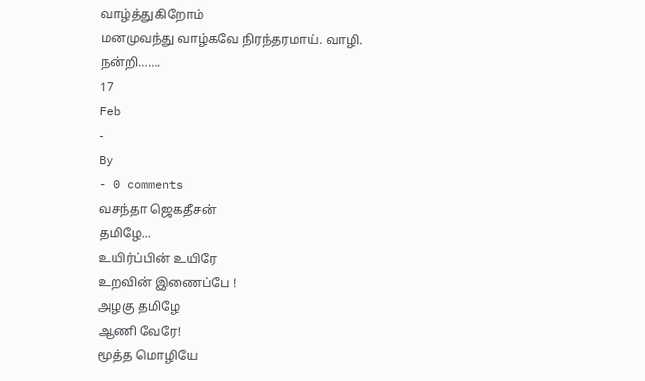வாழ்த்துகிறோம்
மனமுவந்து வாழ்கவே நிரந்தரமாய். வாழி.
நன்றி…….
17
Feb
-
By
- 0 comments
வசந்தா ஜெகதீசன்
தமிழே...
உயிர்ப்பின் உயிரே
உறவின் இணைப்பே !
அழகு தமிழே
ஆணி வேரே!
மூத்த மொழியே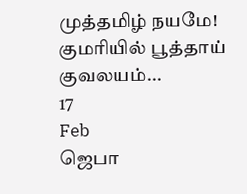முத்தமிழ் நயமே!
குமரியில் பூத்தாய்
குவலயம்...
17
Feb
ஜெபா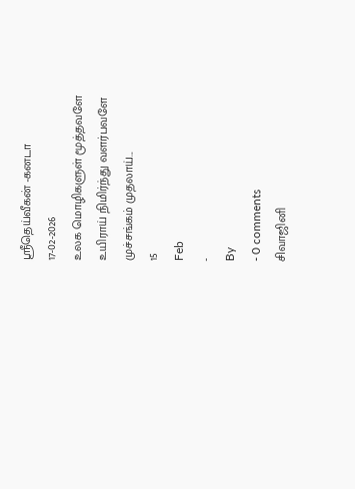ஸ்ரீதெய்வீகன் -கனடா
17-02-2026
உலக மொழிகளுள் மூத்தவளே
உயிராய் நிமிர்ந்து வளர்பவளே
முச்சங்கம் முதலாய்...
15
Feb
-
By
- 0 comments
சிவாஜினி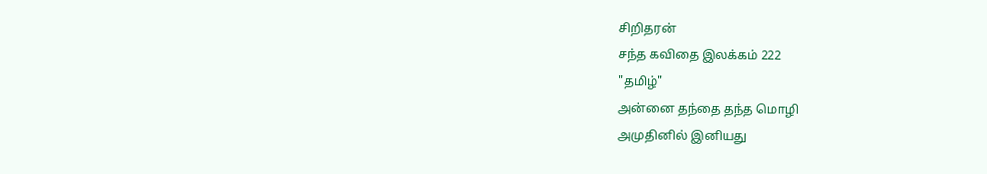சிறிதரன்
சந்த கவிதை இலக்கம் 222
"தமிழ்"
அன்னை தந்தை தந்த மொழி
அமுதினில் இனியது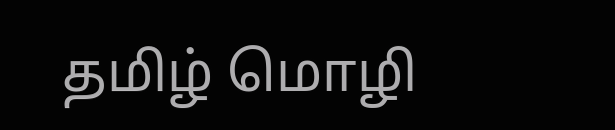தமிழ் மொழி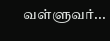வள்ளுவர்...